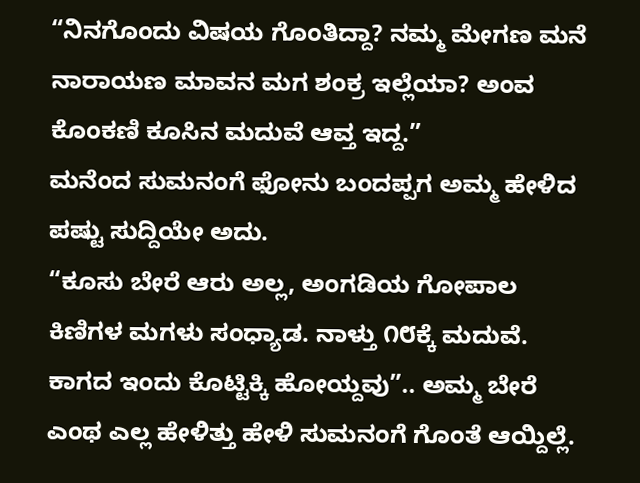“ನಿನಗೊಂದು ವಿಷಯ ಗೊಂತಿದ್ದಾ? ನಮ್ಮ ಮೇಗಣ ಮನೆ ನಾರಾಯಣ ಮಾವನ ಮಗ ಶಂಕ್ರ ಇಲ್ಲೆಯಾ? ಅಂವ ಕೊಂಕಣಿ ಕೂಸಿನ ಮದುವೆ ಆವ್ತ ಇದ್ದ.”
ಮನೆಂದ ಸುಮನಂಗೆ ಫೋನು ಬಂದಪ್ಪಗ ಅಮ್ಮ ಹೇಳಿದ ಪಷ್ಟು ಸುದ್ದಿಯೇ ಅದು.
“ಕೂಸು ಬೇರೆ ಆರು ಅಲ್ಲ, ಅಂಗಡಿಯ ಗೋಪಾಲ ಕಿಣಿಗಳ ಮಗಳು ಸಂಧ್ಯಾಡ. ನಾಳ್ತು ೧೮ಕ್ಕೆ ಮದುವೆ. ಕಾಗದ ಇಂದು ಕೊಟ್ಟಿಕ್ಕಿ ಹೋಯ್ದವು”.. ಅಮ್ಮ ಬೇರೆ ಎಂಥ ಎಲ್ಲ ಹೇಳಿತ್ತು ಹೇಳಿ ಸುಮನಂಗೆ ಗೊಂತೆ ಆಯ್ದಿಲ್ಲೆ.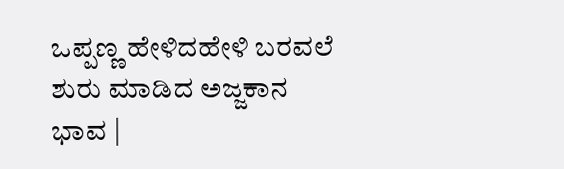ಒಪ್ಪಣ್ಣ ಹೇಳಿದಹೇಳಿ ಬರವಲೆ ಶುರು ಮಾಡಿದ ಅಜ್ಜಕಾನ ಭಾವ |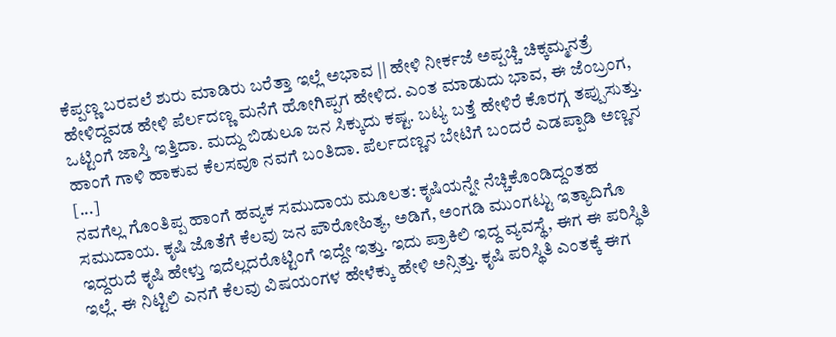ಕೆಪ್ಪಣ್ಣ ಬರವಲೆ ಶುರು ಮಾಡಿರು ಬರೆತ್ತಾ ಇಲ್ಲೆ ಅಭಾವ || ಹೇಳಿ ನೀರ್ಕಜೆ ಅಪ್ಪಚ್ಚಿ ಚಿಕ್ಕಮ್ಮನತ್ರೆ ಹೇಳಿದ್ದವಡ ಹೇಳಿ ಪೆರ್ಲದಣ್ಣ ಮನೆಗೆ ಹೋಗಿಪ್ಪಗ ಹೇಳಿದ. ಎಂತ ಮಾಡುದು ಭಾವ, ಈ ಜೆಂಬ್ರಂಗ, ಒಟ್ಟಿಂಗೆ ಜಾಸ್ತಿ ಇತ್ತಿದಾ. ಮದ್ದು ಬಿಡುಲೂ ಜನ ಸಿಕ್ಕುದು ಕಷ್ಟ. ಬಟ್ಯ ಬತ್ತೆ ಹೇಳಿರೆ ಕೊರಗ್ಗ ತಪ್ಪುಸುತ್ತು. ಹಾಂಗೆ ಗಾಳಿ ಹಾಕುವ ಕೆಲಸವೂ ನವಗೆ ಬಂತಿದಾ. ಪೆರ್ಲದಣ್ಣನ ಬೇಟಿಗೆ ಬಂದರೆ ಎಡಪ್ಪಾಡಿ ಅಣ್ಣನ [...]
ನವಗೆಲ್ಲ ಗೊಂತಿಪ್ಪ ಹಾಂಗೆ ಹವ್ಯಕ ಸಮುದಾಯ ಮೂಲತ: ಕೃಷಿಯನ್ನೇ ನೆಚ್ಚಿಕೊಂಡಿದ್ದಂತಹ ಸಮುದಾಯ. ಕೃಷಿ ಜೊತೆಗೆ ಕೆಲವು ಜನ ಪೌರೋಹಿತ್ಯ, ಅಡಿಗೆ, ಅಂಗಡಿ ಮುಂಗಟ್ಟು ಇತ್ಯಾದಿಗೊ ಇದ್ದರುದೆ ಕೃಷಿ ಹೇಳ್ತು ಇದೆಲ್ಲದರೊಟ್ಟಿಂಗೆ ಇದ್ದೇ ಇತ್ತು. ಇದು ಪ್ರಾಕಿಲಿ ಇದ್ದ ವ್ಯವಸ್ಥೆ, ಈಗ ಈ ಪರಿಸ್ಥಿತಿ ಇಲ್ಲೆ. ಈ ನಿಟ್ಟಿಲಿ ಎನಗೆ ಕೆಲವು ವಿಷಯಂಗಳ ಹೇಳೆಕ್ಕು ಹೇಳಿ ಅನ್ಸಿತ್ತು. ಕೃಷಿ ಪರಿಸ್ಥಿತಿ ಎಂತಕ್ಕೆ ಈಗ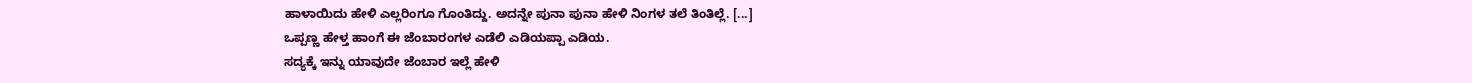ಹಾಳಾಯಿದು ಹೇಳಿ ಎಲ್ಲರಿಂಗೂ ಗೊಂತಿದ್ದು. ಅದನ್ನೇ ಪುನಾ ಪುನಾ ಹೇಳಿ ನಿಂಗಳ ತಲೆ ತಿಂತಿಲ್ಲೆ. [...]
ಒಪ್ಪಣ್ಣ ಹೇಳ್ತ ಹಾಂಗೆ ಈ ಜೆಂಬಾರಂಗಳ ಎಡೆಲಿ ಎಡಿಯಪ್ಪಾ ಎಡಿಯ.
ಸದ್ಯಕ್ಕೆ ಇನ್ನು ಯಾವುದೇ ಜೆಂಬಾರ ಇಲ್ಲೆ ಹೇಳಿ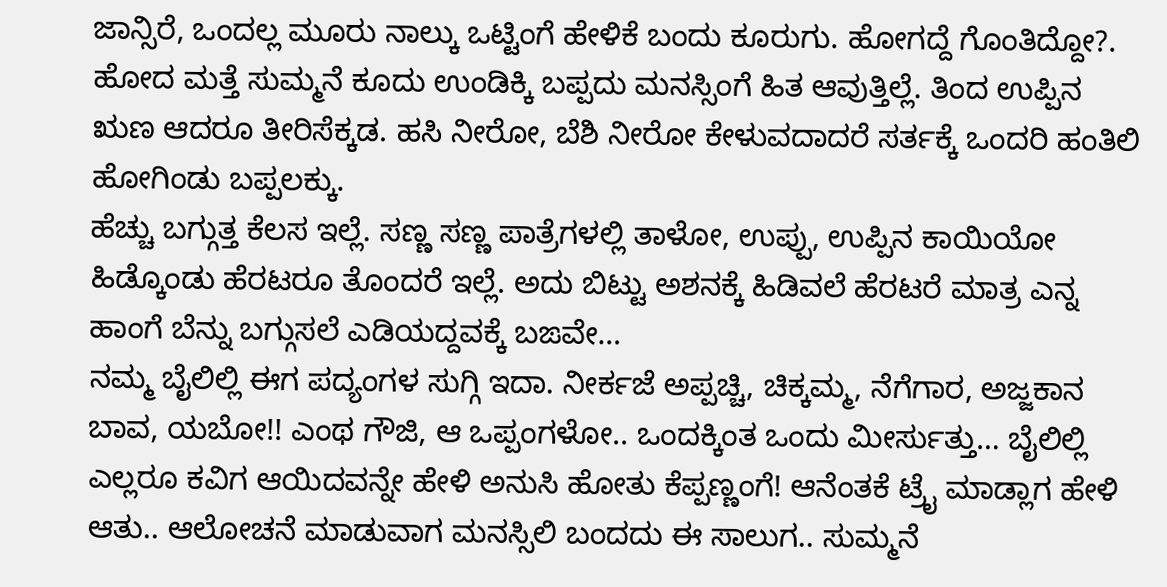ಜಾನ್ಸಿರೆ, ಒಂದಲ್ಲ ಮೂರು ನಾಲ್ಕು ಒಟ್ಟಿಂಗೆ ಹೇಳಿಕೆ ಬಂದು ಕೂರುಗು. ಹೋಗದ್ದೆ ಗೊಂತಿದ್ದೋ?.
ಹೋದ ಮತ್ತೆ ಸುಮ್ಮನೆ ಕೂದು ಉಂಡಿಕ್ಕಿ ಬಪ್ಪದು ಮನಸ್ಸಿಂಗೆ ಹಿತ ಆವುತ್ತಿಲ್ಲೆ. ತಿಂದ ಉಪ್ಪಿನ ಋಣ ಆದರೂ ತೀರಿಸೆಕ್ಕಡ. ಹಸಿ ನೀರೋ, ಬೆಶಿ ನೀರೋ ಕೇಳುವದಾದರೆ ಸರ್ತಕ್ಕೆ ಒಂದರಿ ಹಂತಿಲಿ ಹೋಗಿಂಡು ಬಪ್ಪಲಕ್ಕು.
ಹೆಚ್ಚು ಬಗ್ಗುತ್ತ ಕೆಲಸ ಇಲ್ಲೆ. ಸಣ್ಣ ಸಣ್ಣ ಪಾತ್ರೆಗಳಲ್ಲಿ ತಾಳೋ, ಉಪ್ಪು, ಉಪ್ಪಿನ ಕಾಯಿಯೋ ಹಿಡ್ಕೊಂಡು ಹೆರಟರೂ ತೊಂದರೆ ಇಲ್ಲೆ. ಅದು ಬಿಟ್ಟು ಅಶನಕ್ಕೆ ಹಿಡಿವಲೆ ಹೆರಟರೆ ಮಾತ್ರ ಎನ್ನ ಹಾಂಗೆ ಬೆನ್ನು ಬಗ್ಗುಸಲೆ ಎಡಿಯದ್ದವಕ್ಕೆ ಬಙವೇ…
ನಮ್ಮ ಬೈಲಿಲ್ಲಿ ಈಗ ಪದ್ಯಂಗಳ ಸುಗ್ಗಿ ಇದಾ. ನೀರ್ಕಜೆ ಅಪ್ಪಚ್ಚಿ, ಚಿಕ್ಕಮ್ಮ, ನೆಗೆಗಾರ, ಅಜ್ಜಕಾನ ಬಾವ, ಯಬೋ!! ಎಂಥ ಗೌಜಿ, ಆ ಒಪ್ಪಂಗಳೋ.. ಒಂದಕ್ಕಿಂತ ಒಂದು ಮೀರ್ಸುತ್ತು… ಬೈಲಿಲ್ಲಿ ಎಲ್ಲರೂ ಕವಿಗ ಆಯಿದವನ್ನೇ ಹೇಳಿ ಅನುಸಿ ಹೋತು ಕೆಪ್ಪಣ್ಣಂಗೆ! ಆನೆಂತಕೆ ಟ್ರೈ ಮಾಡ್ಲಾಗ ಹೇಳಿ ಆತು.. ಆಲೋಚನೆ ಮಾಡುವಾಗ ಮನಸ್ಸಿಲಿ ಬಂದದು ಈ ಸಾಲುಗ.. ಸುಮ್ಮನೆ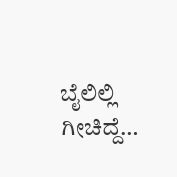ಬೈಲಿಲ್ಲಿ ಗೀಚಿದ್ದೆ…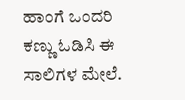ಹಾಂಗೆ ಒಂದರಿ ಕಣ್ಣು ಓಡಿಸಿ ಈ ಸಾಲಿಗಳ ಮೇಲೆ.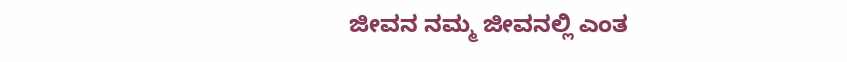ಜೀವನ ನಮ್ಮ ಜೀವನಲ್ಲಿ ಎಂತ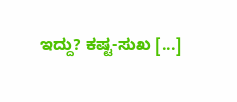ಇದ್ದು? ಕಷ್ಟ-ಸುಖ [...]